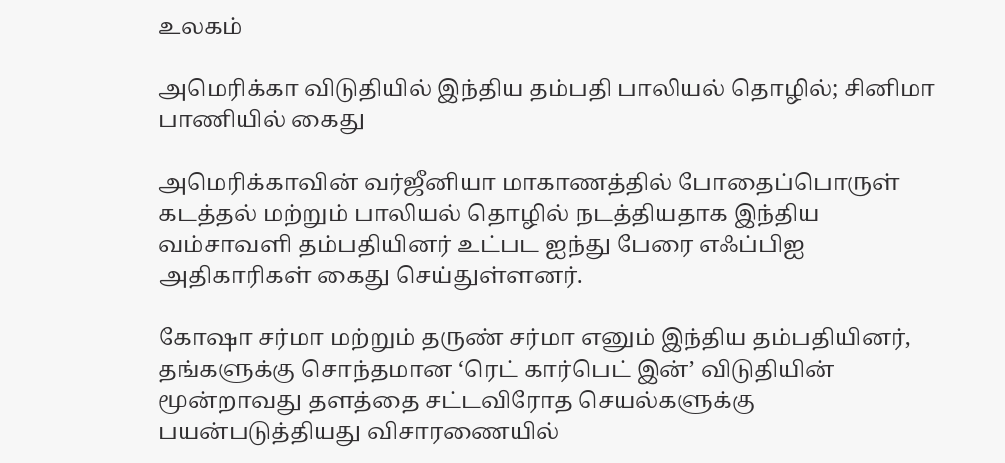உலகம்

அமெரிக்கா விடுதியில் இந்திய தம்பதி பாலியல் தொழில்; சினிமா பாணியில் கைது

அமெரிக்காவின் வர்ஜீனியா மாகாணத்தில் போதைப்பொருள் கடத்தல் மற்றும் பாலியல் தொழில் நடத்தியதாக இந்திய வம்சாவளி தம்பதியினர் உட்பட ஐந்து பேரை எஃப்பிஐ அதிகாரிகள் கைது செய்துள்ளனர்.

கோஷா சர்மா மற்றும் தருண் சர்மா எனும் இந்திய தம்பதியினர், தங்களுக்கு சொந்தமான ‘ரெட் கார்பெட் இன்’ விடுதியின் மூன்றாவது தளத்தை சட்டவிரோத செயல்களுக்கு பயன்படுத்தியது விசாரணையில்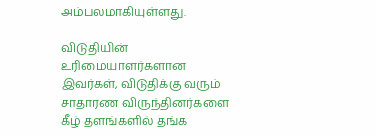அம்பலமாகியுள்ளது.

விடுதியின் உரிமையாளர்களான இவர்கள், விடுதிக்கு வரும் சாதாரண விருந்தினர்களை கீழ் தளங்களில் தங்க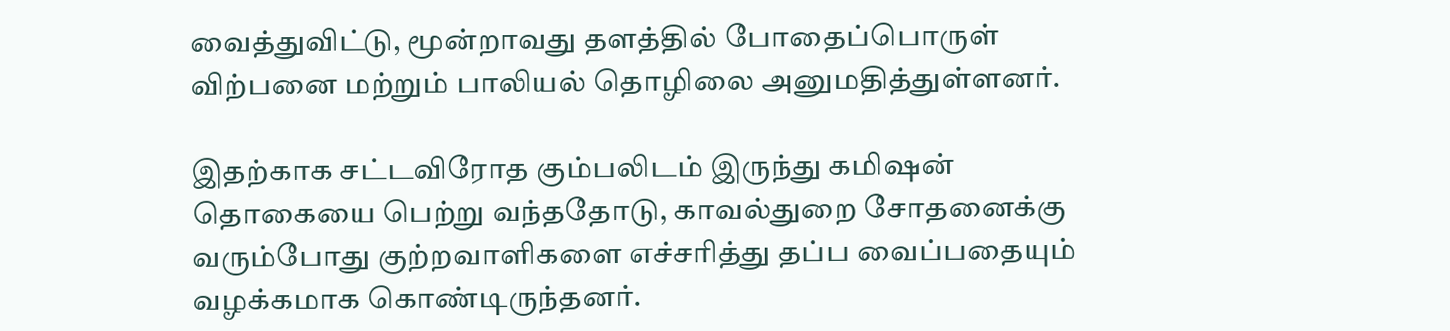வைத்துவிட்டு, மூன்றாவது தளத்தில் போதைப்பொருள் விற்பனை மற்றும் பாலியல் தொழிலை அனுமதித்துள்ளனர்.

இதற்காக சட்டவிரோத கும்பலிடம் இருந்து கமிஷன் தொகையை பெற்று வந்ததோடு, காவல்துறை சோதனைக்கு வரும்போது குற்றவாளிகளை எச்சரித்து தப்ப வைப்பதையும் வழக்கமாக கொண்டிருந்தனர்.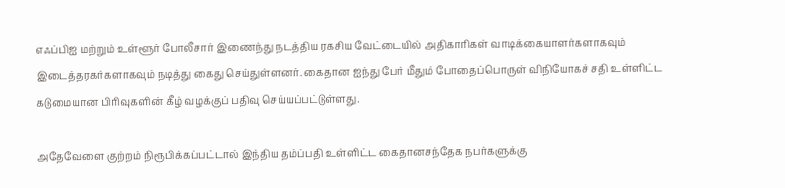எஃப்பிஐ மற்றும் உள்ளூர் போலீசார் இணைந்து நடத்திய ரகசிய வேட்டையில் அதிகாரிகள் வாடிக்கையாளர்களாகவும் இடைத்தரகர்களாகவும் நடித்து கைது செய்துள்ளனர். கைதான ஐந்து பேர் மீதும் போதைப்பொருள் விநியோகச் சதி உள்ளிட்ட கடுமையான பிரிவுகளின் கீழ் வழக்குப் பதிவு செய்யப்பட்டுள்ளது.

அதேவேளை குற்றம் நிரூபிக்கப்பட்டால் இந்திய தம்ப்பதி உள்ளிட்ட கைதானசந்தேக நபர்களுக்கு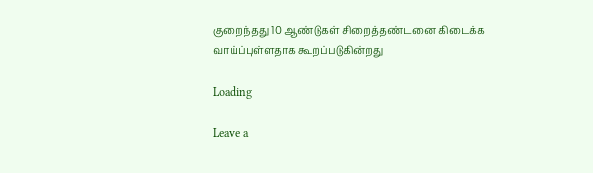குறைந்தது 10 ஆண்டுகள் சிறைத்தண்டனை கிடைக்க வாய்ப்புள்ளதாக கூறப்படுகின்றது

Loading

Leave a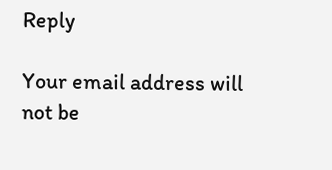Reply

Your email address will not be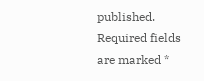published. Required fields are marked *